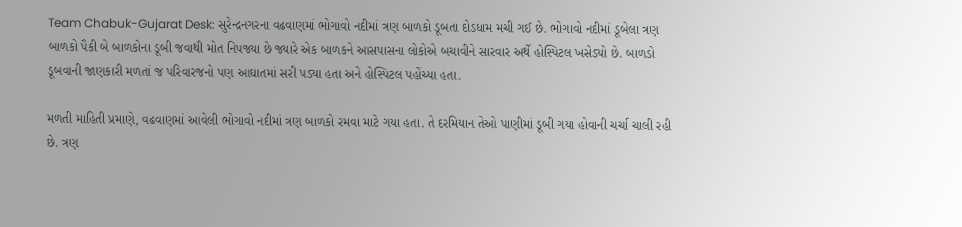Team Chabuk-Gujarat Desk: સુરેન્દ્રનગરના વઢવાણમાં ભોગાવો નદીમાં ત્રણ બાળકો ડૂબતા દોડધામ મચી ગઈ છે. ભોગાવો નદીમાં ડૂબેલા ત્રણ બાળકો પૈકી બે બાળકોના ડૂબી જવાથી મોત નિપજ્યા છે જ્યારે એક બાળકને આસપાસના લોકોએ બચાવીને સારવાર અર્થે હોસ્પિટલ ખસેડ્યો છે. બાળડો ડૂબવાની જાણકારી મળતાં જ પરિવારજનો પણ આઘાતમાં સરી પડ્યા હતા અને હોસ્પિટલ પહોંચ્યા હતા.

મળતી માહિતી પ્રમાણે, વઢવાણમાં આવેલી ભોગાવો નદીમાં ત્રણ બાળકો રમવા માટે ગયા હતા. તે દરમિયાન તેઓ પાણીમાં ડૂબી ગયા હોવાની ચર્ચા ચાલી રહી છે. ત્રણ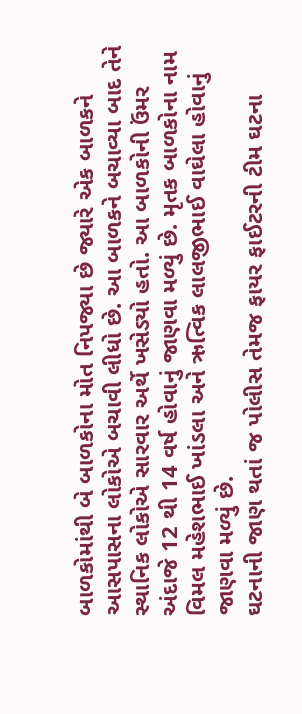બાળકોમાંથી બે બાળકોના મોત નિપજ્યા છે જ્યારે એક બાળકને આસપાસના લોકોએ બચાવી લીધો છે. આ બાળકને બચાવ્યા બાદ તેને સ્થાનિક લોકોએ સારવાર અર્થે ખસેડ્યો હતો. આ બાળકોની ઉંમર અંદાજે 12 થી 14 વર્ષ હોવાનું જાણવા મળ્યું છે. મૃતક બાળકોના નામ વિમલ મહેશભાઈ ખાંડલા અને ઋત્વિક લાલજીભાઈ વાઘેલા હોવાનું જાણવા મળ્યું છે.
ઘટનાની જાણ થતાં જ પોલીસ તેમજ ફાયર ફાઈટરની ટીમ ઘટના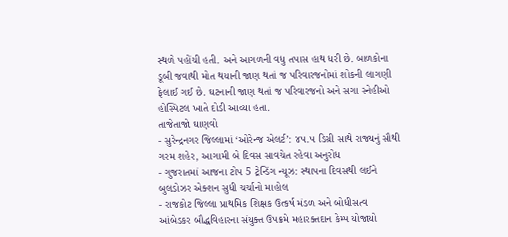સ્થળે પહોંચી હતી. અને આગળની વધુ તપાસ હાથ ધરી છે. બાળકોના ડૂબી જવાથી મોત થયાની જાણ થતાં જ પરિવારજનોમાં શોકની લાગણી ફેલાઈ ગઈ છે. ઘટનાની જાણ થતાં જ પરિવારજનો અને સગા સ્નેહીઓ હોસ્પિટલ ખાતે દોડી આવ્યા હતા.
તાજેતાજો ઘાણવો
- સુરેન્દ્રનગર જિલ્લામાં ‘ઓરેન્જ એલર્ટ’: ૪૫.૫ ડિગ્રી સાથે રાજ્યનું સૌથી ગરમ શહેર, આગામી બે દિવસ સાવચેત રહેવા અનુરોધ
- ગુજરાતમાં આજના ટોપ 5 ટ્રેન્ડિંગ ન્યૂઝ: સ્થાપના દિવસથી લઈને બુલડોઝર એક્શન સુધી ચર્ચાનો માહોલ
- રાજકોટ જિલ્લા પ્રાથમિક શિક્ષક ઉત્કર્ષ મંડળ અને બોધીસત્વ આંબેડકર બૌદ્ધવિહારના સંયુક્ત ઉપક્રમે મહારક્તદાન કેમ્પ યોજાયો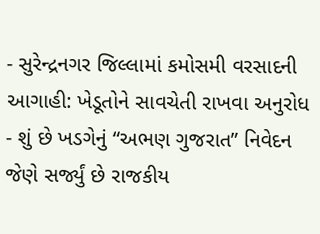- સુરેન્દ્રનગર જિલ્લામાં કમોસમી વરસાદની આગાહી: ખેડૂતોને સાવચેતી રાખવા અનુરોધ
- શું છે ખડગેનું “અભણ ગુજરાત” નિવેદન જેણે સર્જ્યું છે રાજકીય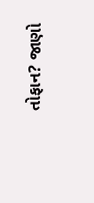તોફાન? જાણો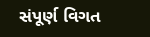સંપૂર્ણ વિગત